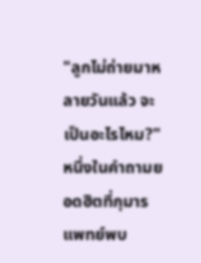"ลูกไม่ถ่ายมาหลายวันแล้ว จะเป็นอะไรไหม?" หนึ่งในคำถามยอดฮิตที่กุมารแพทย์พบ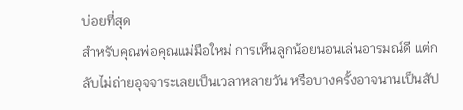บ่อยที่สุด
สำหรับคุณพ่อคุณแม่มือใหม่ การเห็นลูกน้อยนอนเล่นอารมณ์ดี แต่กลับไม่ถ่ายอุจจาระเลยเป็นเวลาหลายวัน หรือบางครั้งอาจนานเป็นสัป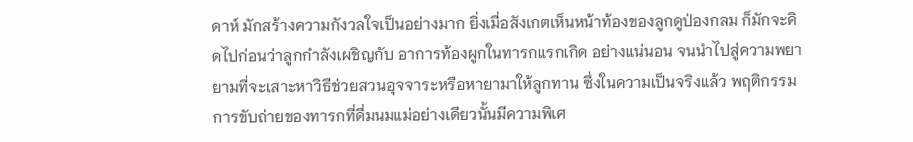ดาห์ มักสร้างความกังวลใจเป็นอย่างมาก ยิ่งเมื่อสังเกตเห็นหน้าท้องของลูกดูป่องกลม ก็มักจะคิดไปก่อนว่าลูกกำลังเผชิญกับ อาการท้องผูกในทารกแรกเกิด อย่างแน่นอน จนนำไปสู่ความพยายามที่จะเสาะหาวิธีช่วยสวนอุจจาระหรือหายามาให้ลูกทาน ซึ่งในความเป็นจริงแล้ว พฤติกรรมการขับถ่ายของทารกที่ดื่มนมแม่อย่างเดียวนั้นมีความพิเศ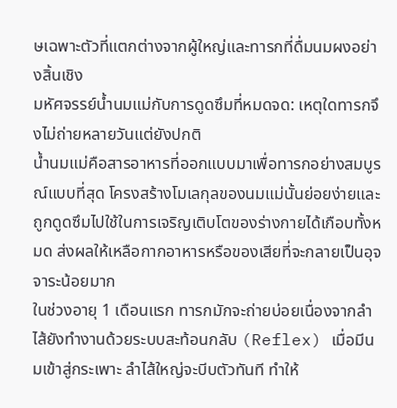ษเฉพาะตัวที่แตกต่างจากผู้ใหญ่และทารกที่ดื่มนมผงอย่างสิ้นเชิง
มหัศจรรย์น้ำนมแม่กับการดูดซึมที่หมดจด: เหตุใดทารกจึงไม่ถ่ายหลายวันแต่ยังปกติ
น้ำนมแม่คือสารอาหารที่ออกแบบมาเพื่อทารกอย่างสมบูรณ์แบบที่สุด โครงสร้างโมเลกุลของนมแม่นั้นย่อยง่ายและถูกดูดซึมไปใช้ในการเจริญเติบโตของร่างกายได้เกือบทั้งหมด ส่งผลให้เหลือกากอาหารหรือของเสียที่จะกลายเป็นอุจจาระน้อยมาก
ในช่วงอายุ 1 เดือนแรก ทารกมักจะถ่ายบ่อยเนื่องจากลำไส้ยังทำงานด้วยระบบสะท้อนกลับ (Reflex) เมื่อมีนมเข้าสู่กระเพาะ ลำไส้ใหญ่จะบีบตัวทันที ทำให้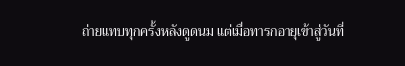ถ่ายแทบทุกครั้งหลังดูดนม แต่เมื่อทารกอายุเข้าสู่วันที่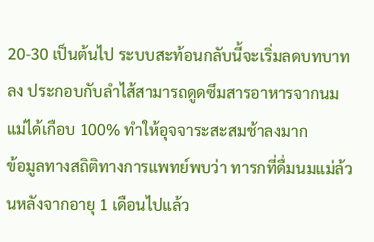20-30 เป็นต้นไป ระบบสะท้อนกลับนี้จะเริ่มลดบทบาทลง ประกอบกับลำไส้สามารถดูดซึมสารอาหารจากนมแม่ได้เกือบ 100% ทำให้อุจจาระสะสมช้าลงมาก
ข้อมูลทางสถิติทางการแพทย์พบว่า ทารกที่ดื่มนมแม่ล้วนหลังจากอายุ 1 เดือนไปแล้ว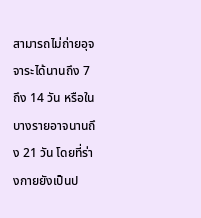สามารถไม่ถ่ายอุจจาระได้นานถึง 7 ถึง 14 วัน หรือในบางรายอาจนานถึง 21 วัน โดยที่ร่างกายยังเป็นป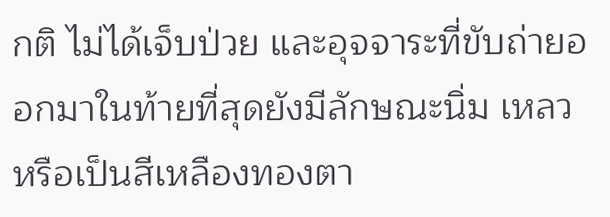กติ ไม่ได้เจ็บป่วย และอุจจาระที่ขับถ่ายออกมาในท้ายที่สุดยังมีลักษณะนิ่ม เหลว หรือเป็นสีเหลืองทองตา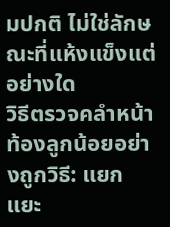มปกติ ไม่ใช่ลักษณะที่แห้งแข็งแต่อย่างใด
วิธีตรวจคลำหน้าท้องลูกน้อยอย่างถูกวิธี: แยกแยะ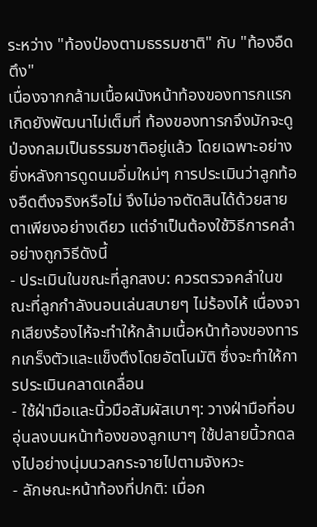ระหว่าง "ท้องป่องตามธรรมชาติ" กับ "ท้องอืดตึง"
เนื่องจากกล้ามเนื้อผนังหน้าท้องของทารกแรกเกิดยังพัฒนาไม่เต็มที่ ท้องของทารกจึงมักจะดูป่องกลมเป็นธรรมชาติอยู่แล้ว โดยเฉพาะอย่างยิ่งหลังการดูดนมอิ่มใหม่ๆ การประเมินว่าลูกท้องอืดตึงจริงหรือไม่ จึงไม่อาจตัดสินได้ด้วยสายตาเพียงอย่างเดียว แต่จำเป็นต้องใช้วิธีการคลำอย่างถูกวิธีดังนี้
- ประเมินในขณะที่ลูกสงบ: ควรตรวจคลำในขณะที่ลูกกำลังนอนเล่นสบายๆ ไม่ร้องไห้ เนื่องจากเสียงร้องไห้จะทำให้กล้ามเนื้อหน้าท้องของทารกเกร็งตัวและแข็งตึงโดยอัตโนมัติ ซึ่งจะทำให้การประเมินคลาดเคลื่อน
- ใช้ฝ่ามือและนิ้วมือสัมผัสเบาๆ: วางฝ่ามือที่อบอุ่นลงบนหน้าท้องของลูกเบาๆ ใช้ปลายนิ้วกดลงไปอย่างนุ่มนวลกระจายไปตามจังหวะ
- ลักษณะหน้าท้องที่ปกติ: เมื่อก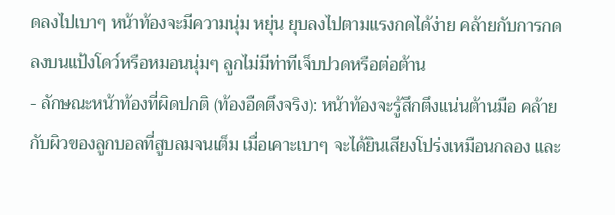ดลงไปเบาๆ หน้าท้องจะมีความนุ่ม หยุ่น ยุบลงไปตามแรงกดได้ง่าย คล้ายกับการกดลงบนแป้งโดว์หรือหมอนนุ่มๆ ลูกไม่มีท่าทีเจ็บปวดหรือต่อต้าน
- ลักษณะหน้าท้องที่ผิดปกติ (ท้องอืดตึงจริง): หน้าท้องจะรู้สึกตึงแน่นต้านมือ คล้ายกับผิวของลูกบอลที่สูบลมจนเต็ม เมื่อเคาะเบาๆ จะได้ยินเสียงโปร่งเหมือนกลอง และ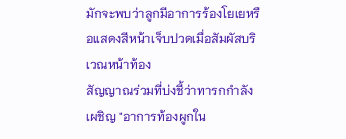มักจะพบว่าลูกมีอาการร้องโยเยหรือแสดงสีหน้าเจ็บปวดเมื่อสัมผัสบริเวณหน้าท้อง
สัญญาณร่วมที่บ่งชี้ว่าทารกกำลังเผชิญ "อาการท้องผูกใน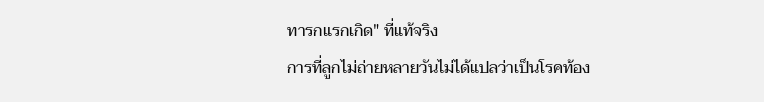ทารกแรกเกิด" ที่แท้จริง
การที่ลูกไม่ถ่ายหลายวันไม่ได้แปลว่าเป็นโรคท้อง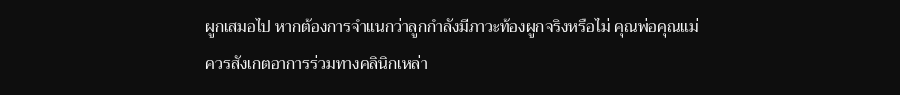ผูกเสมอไป หากต้องการจำแนกว่าลูกกำลังมีภาวะท้องผูกจริงหรือไม่ คุณพ่อคุณแม่ควรสังเกตอาการร่วมทางคลินิกเหล่า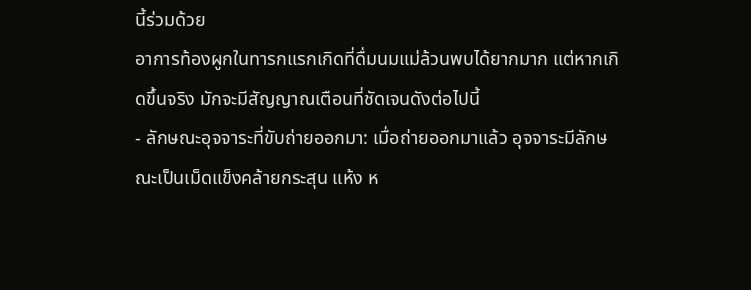นี้ร่วมด้วย
อาการท้องผูกในทารกแรกเกิดที่ดื่มนมแม่ล้วนพบได้ยากมาก แต่หากเกิดขึ้นจริง มักจะมีสัญญาณเตือนที่ชัดเจนดังต่อไปนี้
- ลักษณะอุจจาระที่ขับถ่ายออกมา: เมื่อถ่ายออกมาแล้ว อุจจาระมีลักษณะเป็นเม็ดแข็งคล้ายกระสุน แห้ง ห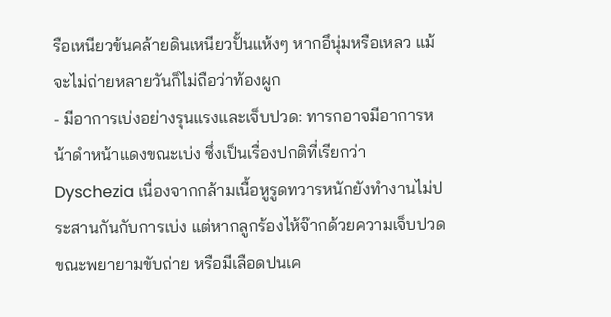รือเหนียวข้นคล้ายดินเหนียวปั้นแห้งๆ หากอึนุ่มหรือเหลว แม้จะไม่ถ่ายหลายวันก็ไม่ถือว่าท้องผูก
- มีอาการเบ่งอย่างรุนแรงและเจ็บปวด: ทารกอาจมีอาการหน้าดำหน้าแดงขณะเบ่ง ซึ่งเป็นเรื่องปกติที่เรียกว่า Dyschezia เนื่องจากกล้ามเนื้อหูรูดทวารหนักยังทำงานไม่ประสานกันกับการเบ่ง แต่หากลูกร้องไห้จ๊ากด้วยความเจ็บปวดขณะพยายามขับถ่าย หรือมีเลือดปนเค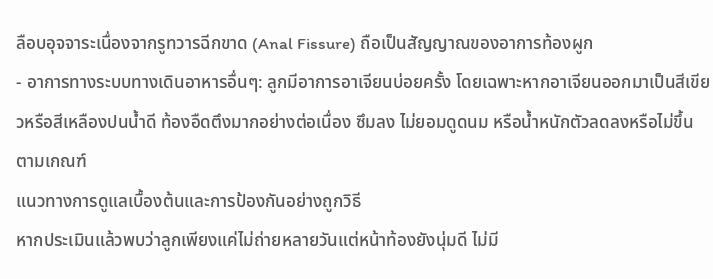ลือบอุจจาระเนื่องจากรูทวารฉีกขาด (Anal Fissure) ถือเป็นสัญญาณของอาการท้องผูก
- อาการทางระบบทางเดินอาหารอื่นๆ: ลูกมีอาการอาเจียนบ่อยครั้ง โดยเฉพาะหากอาเจียนออกมาเป็นสีเขียวหรือสีเหลืองปนน้ำดี ท้องอืดตึงมากอย่างต่อเนื่อง ซึมลง ไม่ยอมดูดนม หรือน้ำหนักตัวลดลงหรือไม่ขึ้นตามเกณฑ์
แนวทางการดูแลเบื้องต้นและการป้องกันอย่างถูกวิธี
หากประเมินแล้วพบว่าลูกเพียงแค่ไม่ถ่ายหลายวันแต่หน้าท้องยังนุ่มดี ไม่มี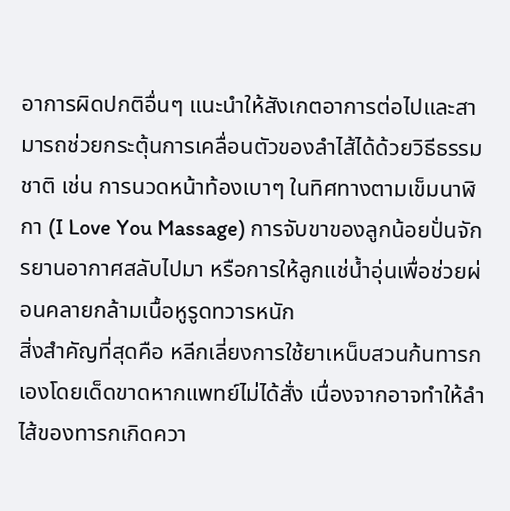อาการผิดปกติอื่นๆ แนะนำให้สังเกตอาการต่อไปและสามารถช่วยกระตุ้นการเคลื่อนตัวของลำไส้ได้ด้วยวิธีธรรมชาติ เช่น การนวดหน้าท้องเบาๆ ในทิศทางตามเข็มนาฬิกา (I Love You Massage) การจับขาของลูกน้อยปั่นจักรยานอากาศสลับไปมา หรือการให้ลูกแช่น้ำอุ่นเพื่อช่วยผ่อนคลายกล้ามเนื้อหูรูดทวารหนัก
สิ่งสำคัญที่สุดคือ หลีกเลี่ยงการใช้ยาเหน็บสวนก้นทารกเองโดยเด็ดขาดหากแพทย์ไม่ได้สั่ง เนื่องจากอาจทำให้ลำไส้ของทารกเกิดควา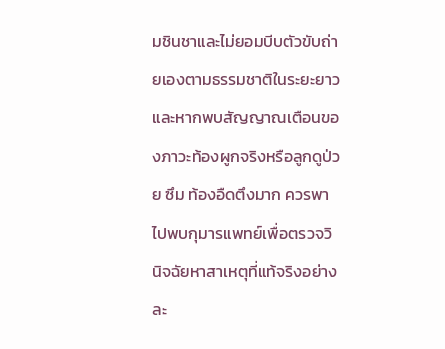มชินชาและไม่ยอมบีบตัวขับถ่ายเองตามธรรมชาติในระยะยาว และหากพบสัญญาณเตือนของภาวะท้องผูกจริงหรือลูกดูป่วย ซึม ท้องอืดตึงมาก ควรพาไปพบกุมารแพทย์เพื่อตรวจวินิจฉัยหาสาเหตุที่แท้จริงอย่างละ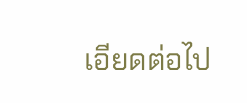เอียดต่อไป